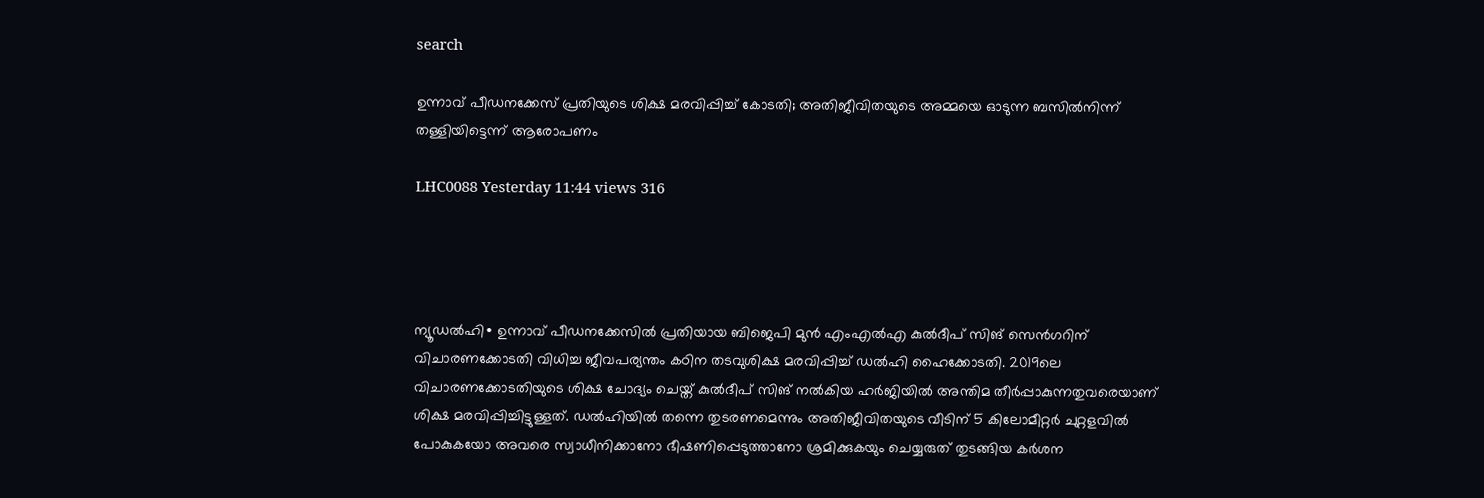search

ഉന്നാവ് പീഡനക്കേസ് പ്രതിയുടെ ശിക്ഷ മരവിപ്പിച്ച് കോടതി; അതിജീവിതയുടെ അമ്മയെ ഓടുന്ന ബസിൽനിന്ന് തള്ളിയിട്ടെന്ന് ആരോപണം

LHC0088 Yesterday 11:44 views 316




ന്യൂഡൽഹി∙ ഉന്നാവ് പീഡനക്കേസിൽ പ്രതിയായ ബിജെപി മുൻ എംഎൽഎ കുൽദീപ് സിങ് സെൻഗറിന് വിചാരണക്കോടതി വിധിച്ച ജീവപര്യന്തം കഠിന തടവുശിക്ഷ മരവിപ്പിച്ച് ഡൽഹി ഹൈക്കോടതി. 2019ലെ വിചാരണക്കോടതിയുടെ ശിക്ഷ ചോദ്യം ചെയ്ത് കുൽദീപ് സിങ് നൽകിയ ഹർജിയിൽ അന്തിമ തീർപ്പാകുന്നതുവരെയാണ്  ശിക്ഷ മരവിപ്പിച്ചിട്ടുള്ളത്. ഡൽഹിയിൽ തന്നെ തുടരണമെന്നും അതിജീവിതയുടെ വീടിന് 5 കിലോമീറ്റർ ചുറ്റളവിൽ പോകുകയോ അവരെ സ്വാധീനിക്കാനോ ഭീഷണിപ്പെടുത്താനോ ശ്രമിക്കുകയും ചെയ്യരുത് തുടങ്ങിയ കർശന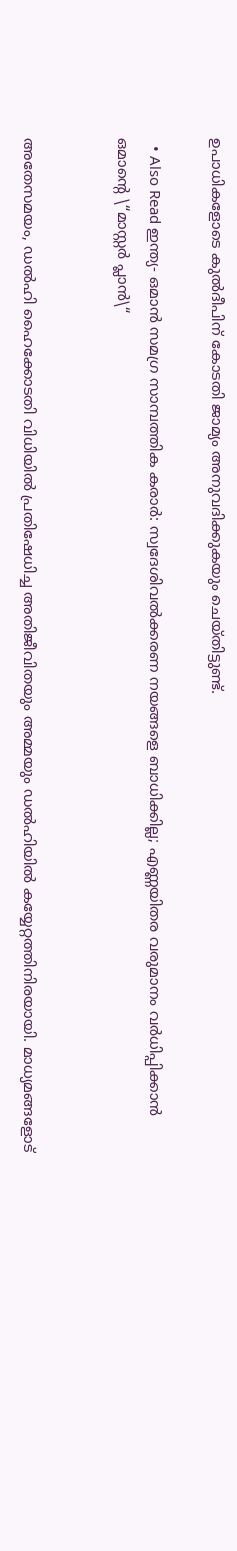ഉപാധികളോടെ കുൽദീപിന് കോടതി ജാമ്യം അനുവദിക്കുകയും ചെയ്തിട്ടുണ്ട്.

  • Also Read ഇന്ത്യ- ഒമാന്‍ സമഗ്ര സാമ്പത്തിക കരാര്‍: സ്വദേശിവൽക്കരണ നയങ്ങളെ ബാധിക്കില്ല; എണ്ണയിതര വരുമാനം വർധിപ്പിക്കാൻ ഒമാന്റെ \“മാസ്റ്റർ പ്ലാൻ\“


അതേസമയം, ഡൽഹി ഹൈക്കോടതി വിധിയിൽ പ്രതിഷേധിച്ച അതിജീവിതയും അമ്മയും ഡൽഹിയിൽ കയ്യേറ്റത്തിനിരയായി. മാധ്യമങ്ങളോട്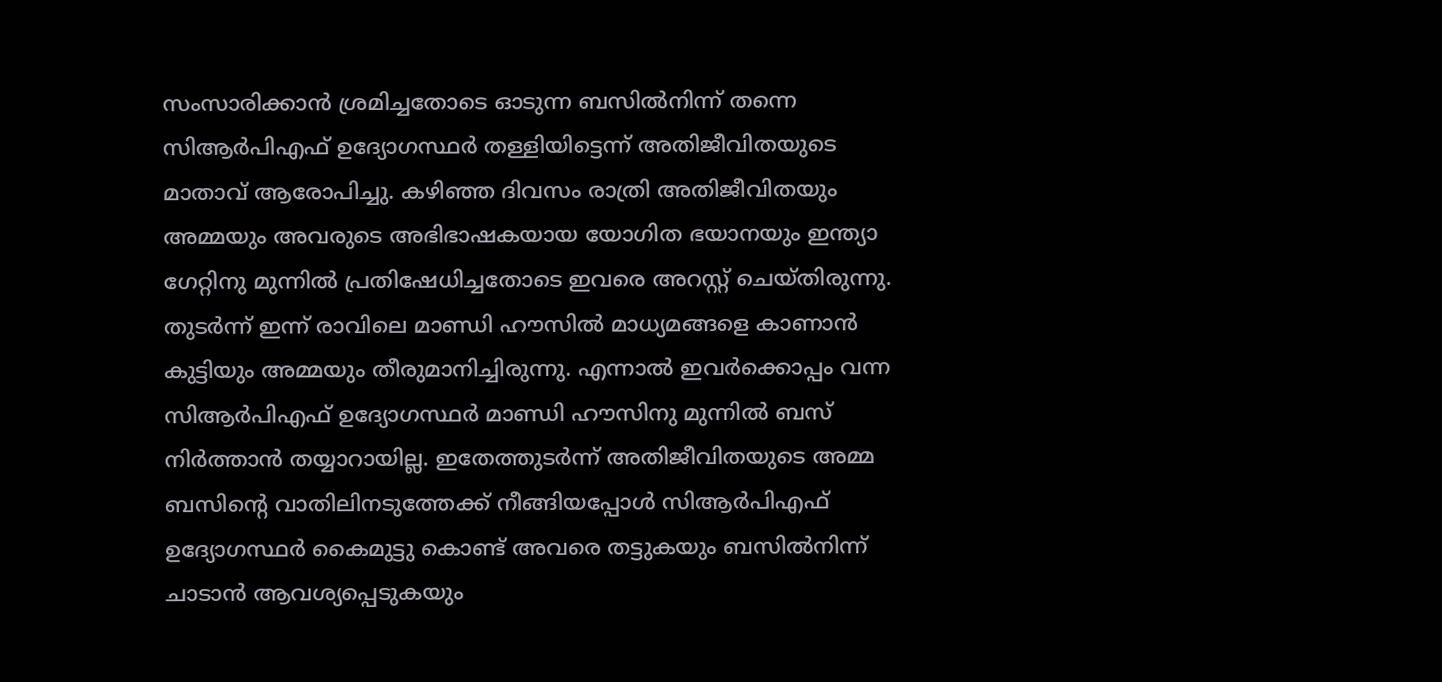സംസാരിക്കാൻ ശ്രമിച്ചതോടെ ഓടുന്ന ബസിൽനിന്ന് തന്നെ സിആർപിഎഫ് ഉദ്യോഗസ്ഥർ തള്ളിയിട്ടെന്ന് അതിജീവിതയുടെ മാതാവ് ആരോപിച്ചു. കഴിഞ്ഞ ദിവസം രാത്രി അതിജീവിതയും അമ്മയും അവരുടെ അഭിഭാഷകയായ യോഗിത ഭയാനയും ഇന്ത്യാ ഗേറ്റിനു മുന്നിൽ പ്രതിഷേധിച്ചതോടെ ഇവരെ അറസ്റ്റ് ചെയ്തിരുന്നു. തുടർന്ന് ഇന്ന് രാവിലെ മാണ്ഡി ഹൗസിൽ മാധ്യമങ്ങളെ കാണാൻ കുട്ടിയും അമ്മയും തീരുമാനിച്ചിരുന്നു. എന്നാൽ ഇവർക്കൊപ്പം വന്ന സിആർപിഎഫ് ഉദ്യോഗസ്ഥർ മാണ്ഡി ഹൗസിനു മുന്നിൽ ബസ് നിർത്താൻ തയ്യാറായില്ല. ഇതേത്തുടർന്ന് അതിജീവിതയുടെ അമ്മ ബസിന്റെ വാതിലിനടുത്തേക്ക് നീങ്ങിയപ്പോൾ സിആർപിഎഫ് ഉദ്യോഗസ്ഥർ കൈമുട്ടു കൊണ്ട് അവരെ തട്ടുകയും ബസിൽനിന്ന് ചാടാൻ ആവശ്യപ്പെടുകയും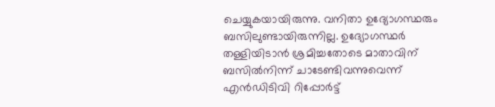ചെയ്യുകയായിരുന്നു. വനിതാ ഉദ്യോഗസ്ഥരും ബസിലുണ്ടായിരുന്നില്ല. ഉദ്യോഗസ്ഥർ തള്ളിയിടാൻ ശ്രമിച്ചതോടെ മാതാവിന് ബസിൽനിന്ന് ചാടേണ്ടിവന്നുവെന്ന് എൻഡിടിവി റിപ്പോർട്ട്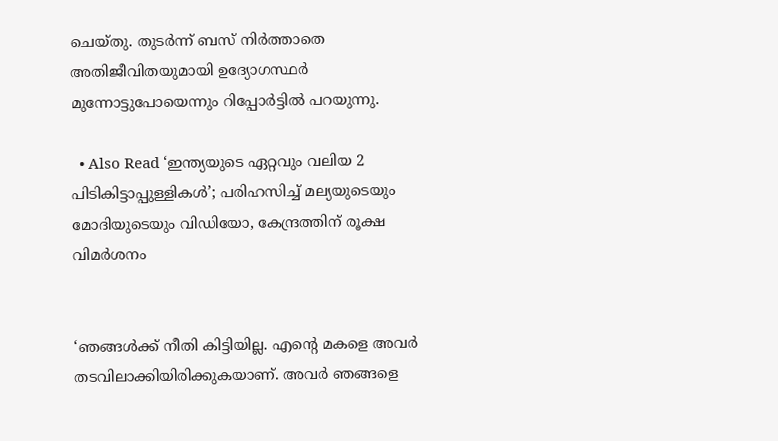ചെയ്തു. തുടർന്ന് ബസ് നിർത്താതെ അതിജീവിതയുമായി ഉദ്യോഗസ്ഥർ മുന്നോട്ടുപോയെന്നും റിപ്പോർട്ടിൽ പറയുന്നു.

  • Also Read ‘ഇന്ത്യയുടെ ഏറ്റവും വലിയ 2 പിടികിട്ടാപ്പുള്ളികൾ’; പരിഹസിച്ച് മല്യയുടെയും മോദിയുടെയും വിഡിയോ, കേന്ദ്രത്തിന് രൂക്ഷ വിമർശനം


‘ഞങ്ങൾക്ക് നീതി കിട്ടിയില്ല. എന്റെ മകളെ അവർ തടവിലാക്കിയിരിക്കുകയാണ്. അവർ ഞങ്ങളെ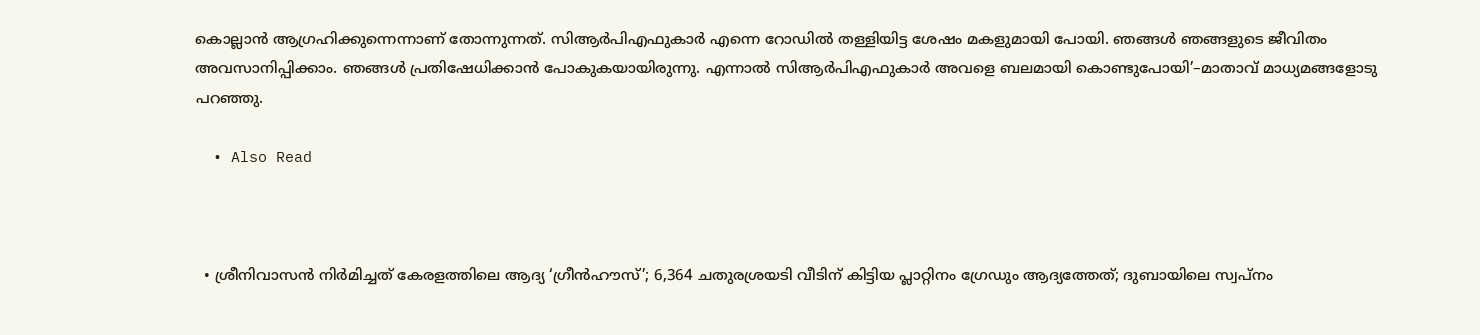കൊല്ലാൻ ആഗ്രഹിക്കുന്നെന്നാണ് തോന്നുന്നത്. സിആർപിഎഫുകാർ എന്നെ റോഡിൽ തള്ളിയിട്ട ശേഷം മകളുമായി പോയി. ഞങ്ങൾ ഞങ്ങളുടെ ജീവിതം അവസാനിപ്പിക്കാം. ഞങ്ങൾ പ്രതിഷേധിക്കാൻ പോകുകയായിരുന്നു. എന്നാൽ സിആർപിഎഫുകാർ അവളെ ബലമായി കൊണ്ടുപോയി’–മാതാവ് മാധ്യമങ്ങളോടു പറഞ്ഞു.

  • Also Read



  • ശ്രീനിവാസൻ നിർമിച്ചത് കേരളത്തിലെ ആദ്യ ‘ഗ്രീൻഹൗസ്’; 6,364 ചതുരശ്രയടി വീടിന് കിട്ടിയ പ്ലാറ്റിനം ഗ്രേഡും ആദ്യത്തേത്; ദുബായിലെ സ്വപ്നം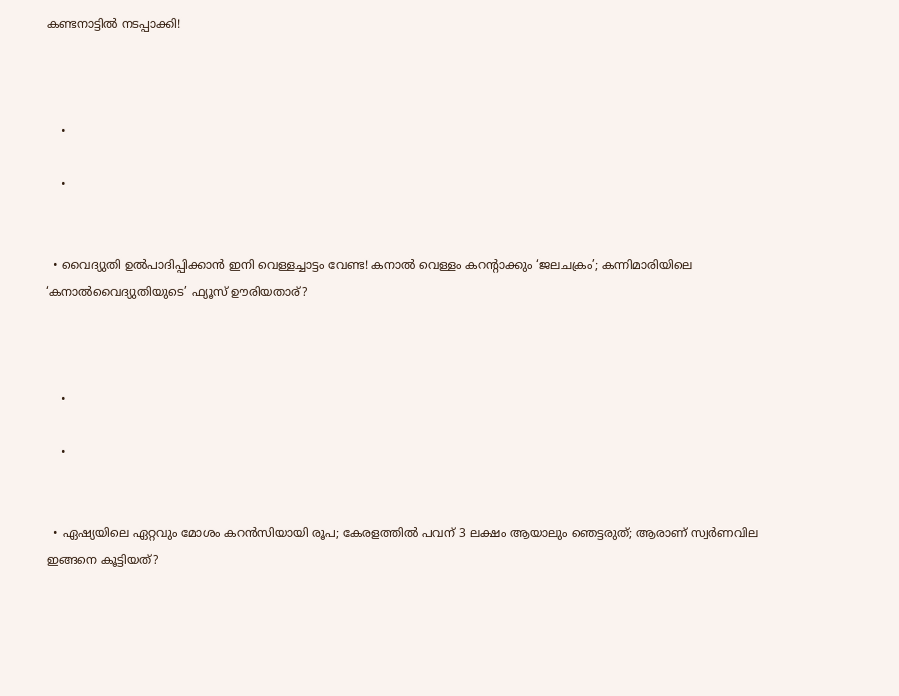കണ്ടനാട്ടിൽ നടപ്പാക്കി!



    •

    •


  • വൈദ്യുതി ഉൽപാദിപ്പിക്കാൻ ഇനി വെള്ളച്ചാട്ടം വേണ്ട! കനാൽ വെള്ളം കറന്റാക്കും ‘ജലചക്രം’; കന്നിമാരിയിലെ ‘കനാൽവൈദ്യുതിയുടെ’ ഫ്യൂസ് ഊരിയതാര്?



    •

    •


  • ഏഷ്യയിലെ ഏറ്റവും മോശം കറൻസിയായി രൂപ; കേരളത്തിൽ പവന് 3 ലക്ഷം ആയാലും ഞെട്ടരുത്; ആരാണ് സ്വർണവില ഇങ്ങനെ കൂട്ടിയത്?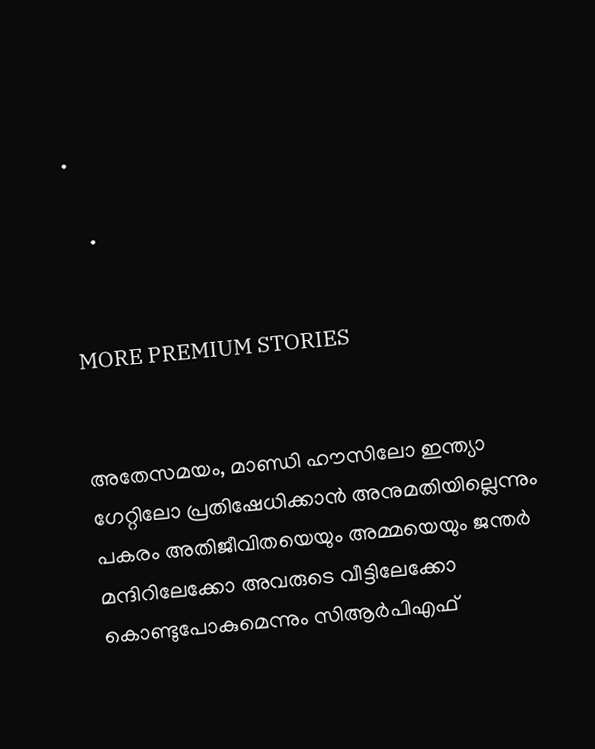•

    •


MORE PREMIUM STORIES


അതേസമയം, മാണ്ഡി ഹൗസിലോ ഇന്ത്യാ ഗേറ്റിലോ പ്രതിഷേധിക്കാൻ അനുമതിയില്ലെന്നും പകരം അതിജീവിതയെയും അമ്മയെയും ജന്തർ മന്ദിറിലേക്കോ അവരുടെ വീട്ടിലേക്കോ കൊണ്ടുപോകുമെന്നും സിആർപിഎഫ്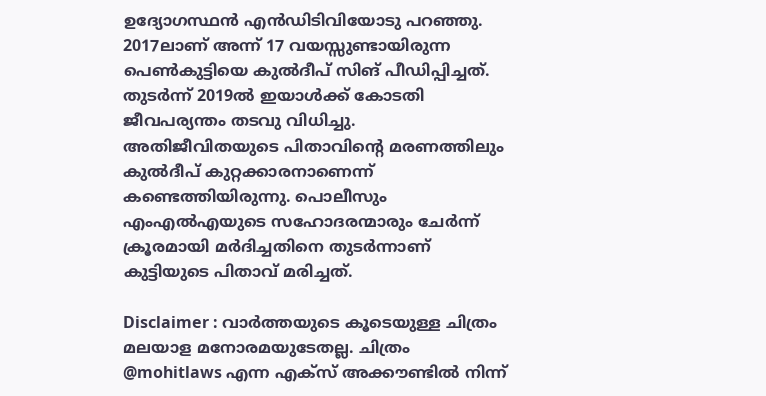ഉദ്യോഗസ്ഥൻ എൻഡിടിവിയോടു പറഞ്ഞു. 2017ലാണ് അന്ന് 17 വയസ്സുണ്ടായിരുന്ന പെൺകുട്ടിയെ കുൽദീപ് സിങ് പീഡിപ്പിച്ചത്. തുടർന്ന് 2019ൽ ഇയാൾക്ക് കോടതി ജീവപര്യന്തം തടവു വിധിച്ചു. അതിജീവിതയുടെ പിതാവിന്റെ മരണത്തിലും കുൽദീപ് കുറ്റക്കാരനാണെന്ന് കണ്ടെത്തിയിരുന്നു. പൊലീസും എംഎൽഎയുടെ സഹോദരന്മാരും ചേർന്ന് ക്രൂരമായി മർദിച്ചതിനെ തുടർന്നാണ് കുട്ടിയുടെ പിതാവ് മരിച്ചത്.

Disclaimer : വാർത്തയു‍ടെ കൂടെയുള്ള ചിത്രം മലയാള മനോരമയുടേതല്ല. ചിത്രം @mohitlaws എന്ന എക്സ് അക്കൗണ്ടിൽ നിന്ന്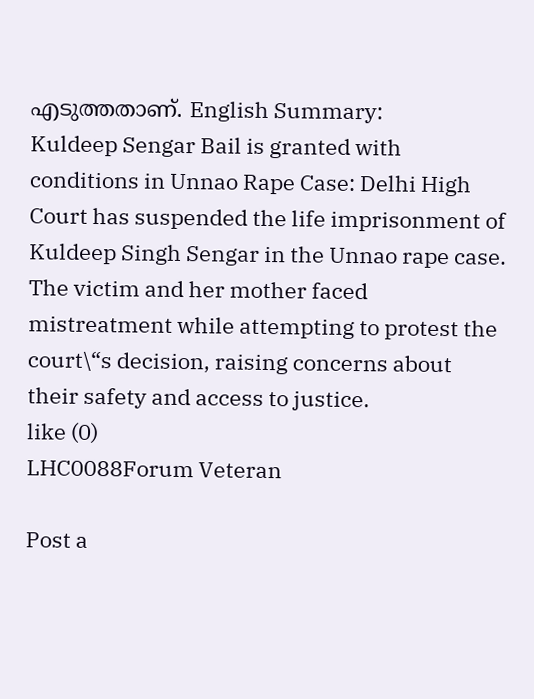എടുത്തതാണ്. English Summary:
Kuldeep Sengar Bail is granted with conditions in Unnao Rape Case: Delhi High Court has suspended the life imprisonment of Kuldeep Singh Sengar in the Unnao rape case. The victim and her mother faced mistreatment while attempting to protest the court\“s decision, raising concerns about their safety and access to justice.
like (0)
LHC0088Forum Veteran

Post a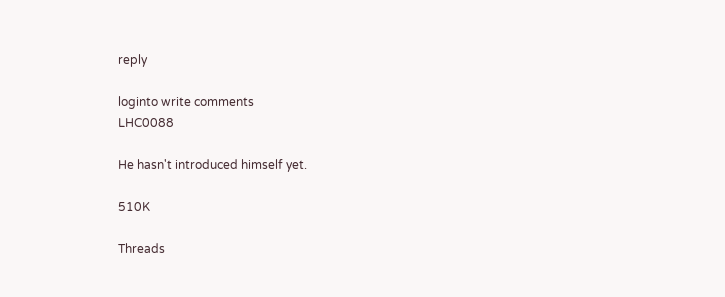reply

loginto write comments
LHC0088

He hasn't introduced himself yet.

510K

Threads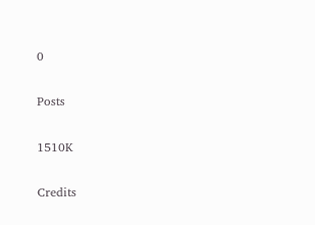0

Posts

1510K

Credits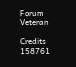Forum Veteran

Credits
158761